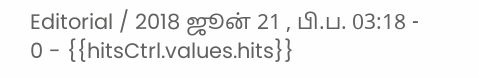Editorial / 2018 ஜூன் 21 , பி.ப. 03:18 - 0 - {{hitsCtrl.values.hits}}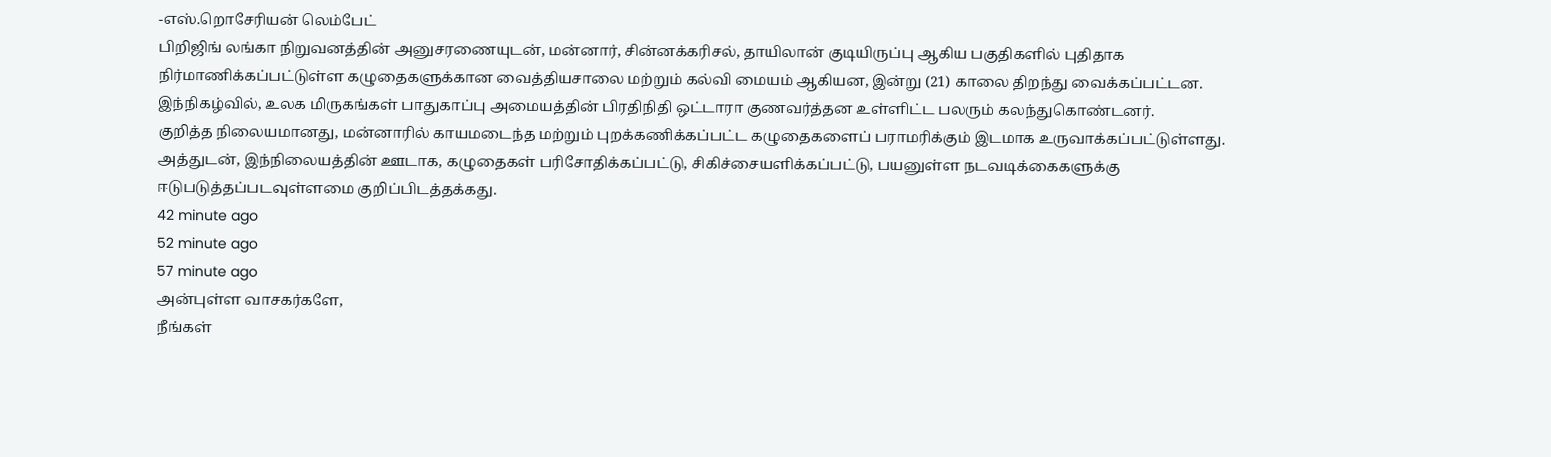-எஸ்.றொசேரியன் லெம்பேட்
பிறிஜிங் லங்கா நிறுவனத்தின் அனுசரணையுடன், மன்னார், சின்னக்கரிசல், தாயிலான் குடியிருப்பு ஆகிய பகுதிகளில் புதிதாக நிர்மாணிக்கப்பட்டுள்ள கழுதைகளுக்கான வைத்தியசாலை மற்றும் கல்வி மையம் ஆகியன, இன்று (21) காலை திறந்து வைக்கப்பட்டன.
இந்நிகழ்வில், உலக மிருகங்கள் பாதுகாப்பு அமையத்தின் பிரதிநிதி ஒட்டாரா குணவர்த்தன உள்ளிட்ட பலரும் கலந்துகொண்டனர்.
குறித்த நிலையமானது, மன்னாரில் காயமடைந்த மற்றும் புறக்கணிக்கப்பட்ட கழுதைகளைப் பராமரிக்கும் இடமாக உருவாக்கப்பட்டுள்ளது.
அத்துடன், இந்நிலையத்தின் ஊடாக, கழுதைகள் பரிசோதிக்கப்பட்டு, சிகிச்சையளிக்கப்பட்டு, பயனுள்ள நடவடிக்கைகளுக்கு ஈடுபடுத்தப்படவுள்ளமை குறிப்பிடத்தக்கது.
42 minute ago
52 minute ago
57 minute ago
அன்புள்ள வாசகர்களே,
நீங்கள்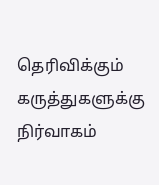தெரிவிக்கும் கருத்துகளுக்கு நிர்வாகம்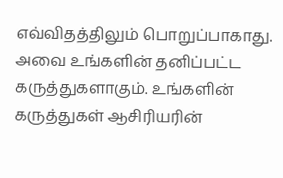எவ்விதத்திலும் பொறுப்பாகாது. அவை உங்களின் தனிப்பட்ட கருத்துகளாகும். உங்களின் கருத்துகள் ஆசிரியரின்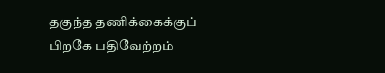தகுந்த தணிக்கைக்குப் பிறகே பதிவேற்றம்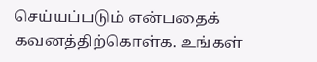செய்யப்படும் என்பதைக் கவனத்திற்கொள்க. உங்கள்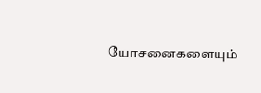யோசனைகளையும்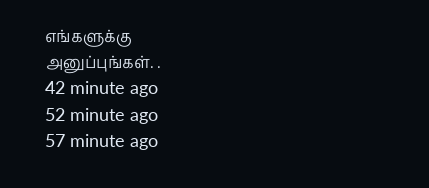எங்களுக்கு அனுப்புங்கள். .
42 minute ago
52 minute ago
57 minute ago